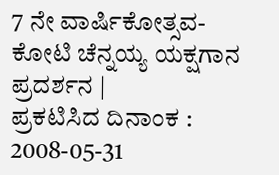7 ನೇ ವಾರ್ಷಿಕೋತ್ಸವ- ಕೋಟಿ ಚೆನ್ನಯ್ಯ ಯಕ್ಷಗಾನ ಪ್ರದರ್ಶನ |
ಪ್ರಕಟಿಸಿದ ದಿನಾಂಕ : 2008-05-31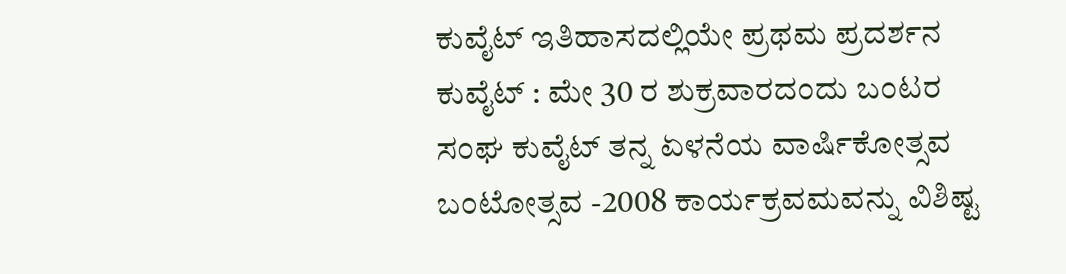ಕುವೈಟ್ ಇತಿಹಾಸದಲ್ಲಿಯೇ ಪ್ರಥಮ ಪ್ರದರ್ಶನ
ಕುವೈಟ್ : ಮೇ 30 ರ ಶುಕ್ರವಾರದಂದು ಬಂಟರ ಸಂಘ ಕುವೈಟ್ ತನ್ನ ಏಳನೆಯ ವಾರ್ಷಿಕೋತ್ಸವ ಬಂಟೋತ್ಸವ -2008 ಕಾರ್ಯಕ್ರವಮವನ್ನು ವಿಶಿಷ್ಟ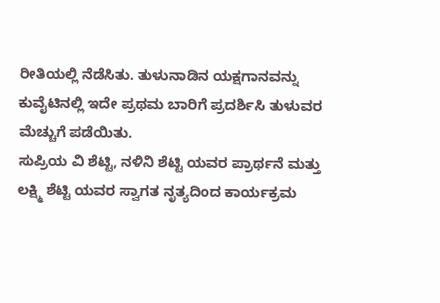ರೀತಿಯಲ್ಲಿ ನೆಡೆಸಿತು. ತುಳುನಾಡಿನ ಯಕ್ಷಗಾನವನ್ನು ಕುವೈಟಿನಲ್ಲಿ ಇದೇ ಪ್ರಥಮ ಬಾರಿಗೆ ಪ್ರದರ್ಶಿಸಿ ತುಳುವರ ಮೆಚ್ಚುಗೆ ಪಡೆಯಿತು.
ಸುಪ್ರಿಯ ವಿ ಶೆಟ್ಟಿ, ನಳಿನಿ ಶೆಟ್ಟಿ ಯವರ ಪ್ರಾರ್ಥನೆ ಮತ್ತು ಲಕ್ಷ್ಮಿ ಶೆಟ್ಟಿ ಯವರ ಸ್ವಾಗತ ನೃತ್ಯದಿಂದ ಕಾರ್ಯಕ್ರಮ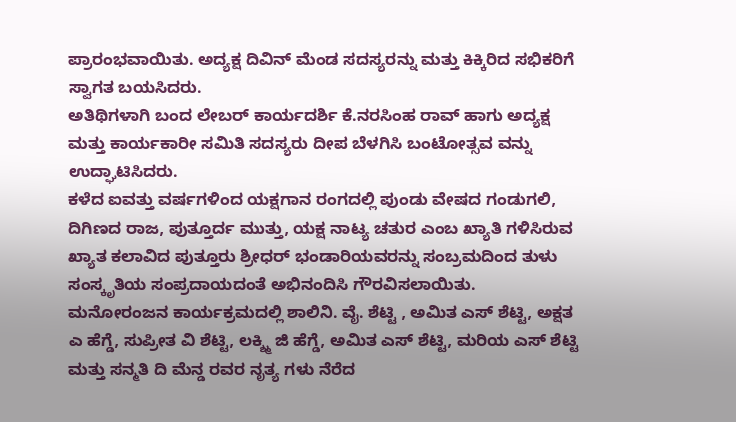ಪ್ರಾರಂಭವಾಯಿತು. ಅದ್ಯಕ್ಷ ದಿವಿನ್ ಮೆಂಡ ಸದಸ್ಯರನ್ನು ಮತ್ತು ಕಿಕ್ಕಿರಿದ ಸಭಿಕರಿಗೆ ಸ್ವಾಗತ ಬಯಸಿದರು.
ಅತಿಥಿಗಳಾಗಿ ಬಂದ ಲೇಬರ್ ಕಾರ್ಯದರ್ಶಿ ಕೆ.ನರಸಿಂಹ ರಾವ್ ಹಾಗು ಅದ್ಯಕ್ಷ ಮತ್ತು ಕಾರ್ಯಕಾರೀ ಸಮಿತಿ ಸದಸ್ಯರು ದೀಪ ಬೆಳಗಿಸಿ ಬಂಟೋತ್ಸವ ವನ್ನು ಉದ್ಘಾಟಿಸಿದರು.
ಕಳೆದ ಐವತ್ತು ವರ್ಷಗಳಿಂದ ಯಕ್ಷಗಾನ ರಂಗದಲ್ಲಿ ಪುಂಡು ವೇಷದ ಗಂಡುಗಲಿ, ದಿಗಿಣದ ರಾಜ, ಪುತ್ತೂರ್ದ ಮುತ್ತು, ಯಕ್ಷ ನಾಟ್ಯ ಚತುರ ಎಂಬ ಖ್ಯಾತಿ ಗಳಿಸಿರುವ ಖ್ಯಾತ ಕಲಾವಿದ ಪುತ್ತೂರು ಶ್ರೀಧರ್ ಭಂಡಾರಿಯವರನ್ನು ಸಂಬ್ರಮದಿಂದ ತುಳು ಸಂಸ್ಕೃತಿಯ ಸಂಪ್ರದಾಯದಂತೆ ಅಭಿನಂದಿಸಿ ಗೌರವಿಸಲಾಯಿತು.
ಮನೋರಂಜನ ಕಾರ್ಯಕ್ರಮದಲ್ಲಿ ಶಾಲಿನಿ. ವೈ. ಶೆಟ್ಟಿ , ಅಮಿತ ಎಸ್ ಶೆಟ್ಟಿ, ಅಕ್ಷತ ಎ ಹೆಗ್ಡೆ, ಸುಪ್ರೀತ ವಿ ಶೆಟ್ಟಿ, ಲಕ್ಶ್ಮಿ ಜಿ ಹೆಗ್ಡೆ, ಅಮಿತ ಎಸ್ ಶೆಟ್ಟಿ, ಮರಿಯ ಎಸ್ ಶೆಟ್ಟಿ ಮತ್ತು ಸನ್ಮತಿ ದಿ ಮೆನ್ಡ ರವರ ನೃತ್ಯ ಗಳು ನೆರೆದ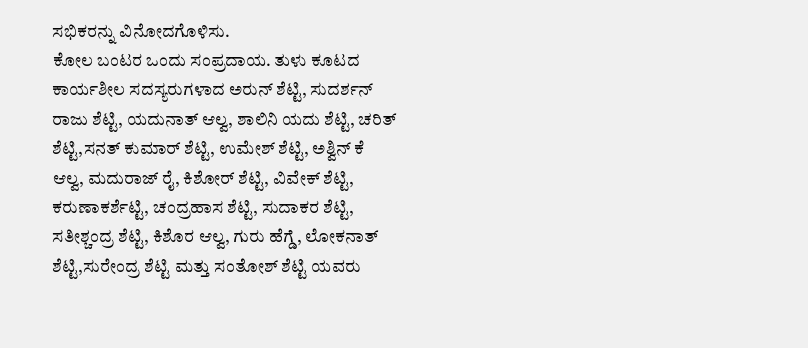ಸಭಿಕರನ್ನು ವಿನೋದಗೊಳಿಸು.
ಕೋಲ ಬಂಟರ ಒಂದು ಸಂಪ್ರದಾಯ. ತುಳು ಕೂಟದ ಕಾರ್ಯಶೀಲ ಸದಸ್ಯರುಗಳಾದ ಅರುನ್ ಶೆಟ್ಟಿ, ಸುದರ್ಶನ್ ರಾಜು ಶೆಟ್ಟಿ, ಯದುನಾತ್ ಆಲ್ವ, ಶಾಲಿನಿ ಯದು ಶೆಟ್ಟಿ, ಚರಿತ್ ಶೆಟ್ಟಿ,ಸನತ್ ಕುಮಾರ್ ಶೆಟ್ಟಿ, ಉಮೇಶ್ ಶೆಟ್ಟಿ, ಅಶ್ವಿನ್ ಕೆ ಆಲ್ವ, ಮದುರಾಜ್ ರೈ, ಕಿಶೋರ್ ಶೆಟ್ಟಿ, ವಿವೇಕ್ ಶೆಟ್ಟಿ, ಕರುಣಾಕರ್ಶೆಟ್ಟಿ, ಚಂದ್ರಹಾಸ ಶೆಟ್ಟಿ, ಸುದಾಕರ ಶೆಟ್ಟಿ, ಸತೀಶ್ಚಂದ್ರ ಶೆಟ್ಟಿ, ಕಿಶೊರ ಆಲ್ವ, ಗುರು ಹೆಗ್ಡೆ, ಲೋಕನಾತ್ ಶೆಟ್ಟಿ,ಸುರೇಂದ್ರ ಶೆಟ್ಟಿ ಮತ್ತು ಸಂತೋಶ್ ಶೆಟ್ಟಿ ಯವರು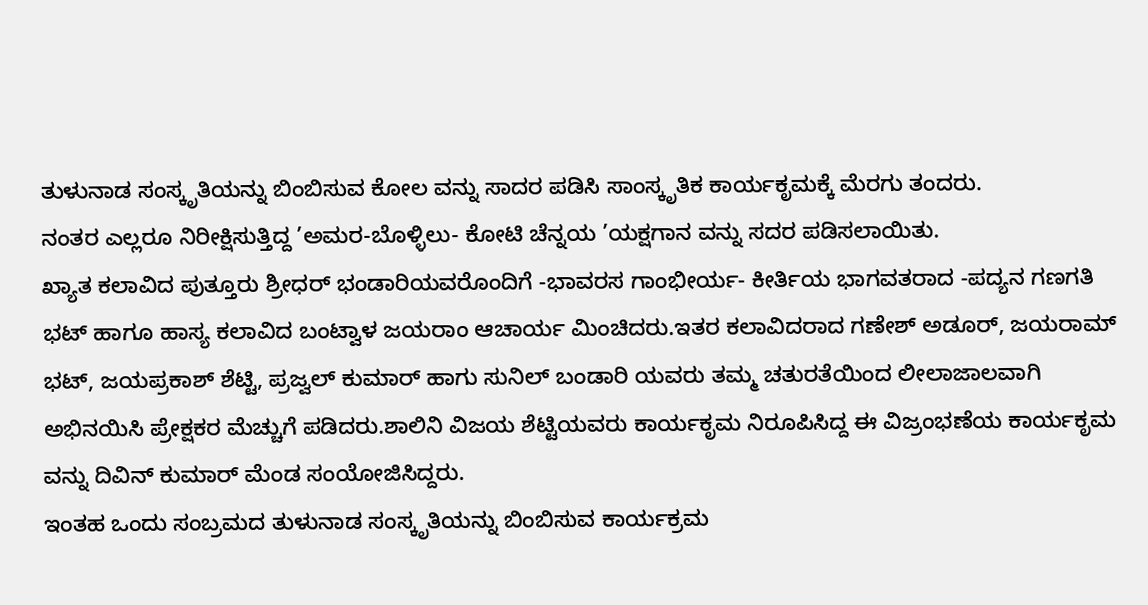ತುಳುನಾಡ ಸಂಸ್ಕೃತಿಯನ್ನು ಬಿಂಬಿಸುವ ಕೋಲ ವನ್ನು ಸಾದರ ಪಡಿಸಿ ಸಾಂಸ್ಕೃತಿಕ ಕಾರ್ಯಕೃಮಕ್ಕೆ ಮೆರಗು ತಂದರು.
ನಂತರ ಎಲ್ಲರೂ ನಿರೀಕ್ಷಿಸುತ್ತಿದ್ದ ’ಅಮರ-ಬೊಳ್ಳಿಲು- ಕೋಟಿ ಚೆನ್ನಯ ’ಯಕ್ಷಗಾನ ವನ್ನು ಸದರ ಪಡಿಸಲಾಯಿತು.
ಖ್ಯಾತ ಕಲಾವಿದ ಪುತ್ತೂರು ಶ್ರೀಧರ್ ಭಂಡಾರಿಯವರೊಂದಿಗೆ -ಭಾವರಸ ಗಾಂಭೀರ್ಯ- ಕೀರ್ತಿಯ ಭಾಗವತರಾದ -ಪದ್ಯನ ಗಣಗತಿ ಭಟ್ ಹಾಗೂ ಹಾಸ್ಯ ಕಲಾವಿದ ಬಂಟ್ವಾಳ ಜಯರಾಂ ಆಚಾರ್ಯ ಮಿಂಚಿದರು.ಇತರ ಕಲಾವಿದರಾದ ಗಣೇಶ್ ಅಡೂರ್, ಜಯರಾಮ್ ಭಟ್, ಜಯಪ್ರಕಾಶ್ ಶೆಟ್ಟಿ, ಪ್ರಜ್ವಲ್ ಕುಮಾರ್ ಹಾಗು ಸುನಿಲ್ ಬಂಡಾರಿ ಯವರು ತಮ್ಮ ಚತುರತೆಯಿಂದ ಲೀಲಾಜಾಲವಾಗಿ ಅಭಿನಯಿಸಿ ಪ್ರೇಕ್ಷಕರ ಮೆಚ್ಚುಗೆ ಪಡಿದರು.ಶಾಲಿನಿ ವಿಜಯ ಶೆಟ್ಟಿಯವರು ಕಾರ್ಯಕೃಮ ನಿರೂಪಿಸಿದ್ದ ಈ ವಿಜ್ರಂಭಣೆಯ ಕಾರ್ಯಕೃಮ ವನ್ನು ದಿವಿನ್ ಕುಮಾರ್ ಮೆಂಡ ಸಂಯೋಜಿಸಿದ್ದರು.
ಇಂತಹ ಒಂದು ಸಂಬ್ರಮದ ತುಳುನಾಡ ಸಂಸ್ಕೃತಿಯನ್ನು ಬಿಂಬಿಸುವ ಕಾರ್ಯಕ್ರಮ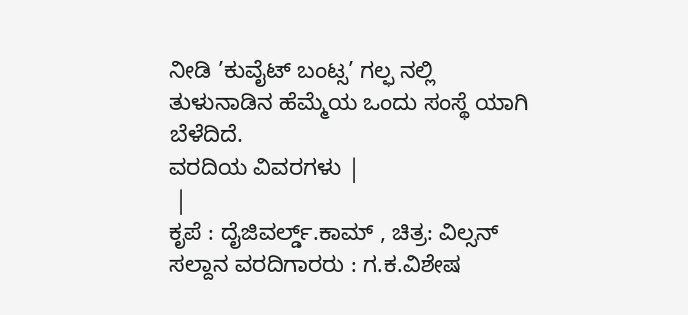ನೀಡಿ ’ಕುವೈಟ್ ಬಂಟ್ಸ’ ಗಲ್ಫ ನಲ್ಲಿ ತುಳುನಾಡಿನ ಹೆಮ್ಮೆಯ ಒಂದು ಸಂಸ್ಥೆ ಯಾಗಿ ಬೆಳೆದಿದೆ.
ವರದಿಯ ವಿವರಗಳು |
 |
ಕೃಪೆ : ದೈಜಿವರ್ಲ್ಡ್.ಕಾಮ್ , ಚಿತ್ರ: ವಿಲ್ಸನ್ ಸಲ್ದಾನ ವರದಿಗಾರರು : ಗ.ಕ.ವಿಶೇಷ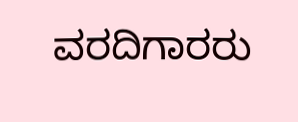ವರದಿಗಾರರು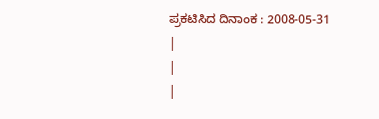ಪ್ರಕಟಿಸಿದ ದಿನಾಂಕ : 2008-05-31
|
|
|